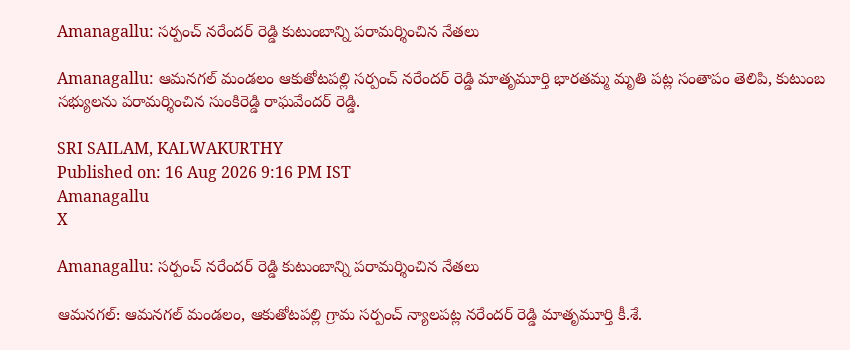Amanagallu: సర్పంచ్ నరేందర్ రెడ్డి కుటుంబాన్ని పరామర్శించిన నేతలు

Amanagallu: ఆమనగల్ మండలం ఆకుతోటపల్లి సర్పంచ్ నరేందర్ రెడ్డి మాతృమూర్తి భారతమ్మ మృతి పట్ల సంతాపం తెలిపి, కుటుంబ సభ్యులను పరామర్శించిన సుంకిరెడ్డి రాఘవేందర్ రెడ్డి.

SRI SAILAM, KALWAKURTHY
Published on: 16 Aug 2026 9:16 PM IST
Amanagallu
X

Amanagallu: సర్పంచ్ నరేందర్ రెడ్డి కుటుంబాన్ని పరామర్శించిన నేతలు

ఆమనగల్: ఆమనగల్ మండలం, ఆకుతోటపల్లి గ్రామ సర్పంచ్ న్యాలపట్ల నరేందర్ రెడ్డి మాతృమూర్తి కీ.శే.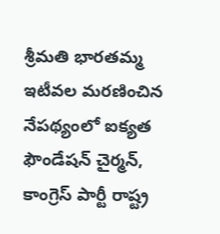శ్రీమతి భారతమ్మ ఇటీవల మరణించిన నేపథ్యంలో ఐక్యత ఫౌండేషన్ చైర్మన్, కాంగ్రెస్ పార్టీ రాష్ట్ర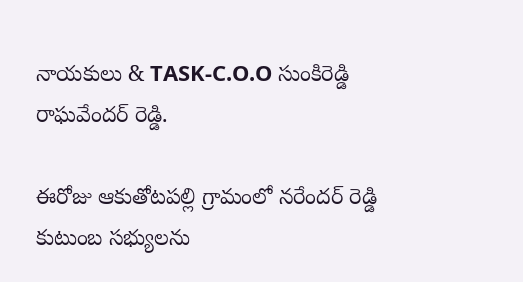నాయకులు & TASK-C.O.O సుంకిరెడ్డి రాఘవేందర్ రెడ్డి.

ఈరోజు ఆకుతోటపల్లి గ్రామంలో నరేందర్ రెడ్డి కుటుంబ సభ్యులను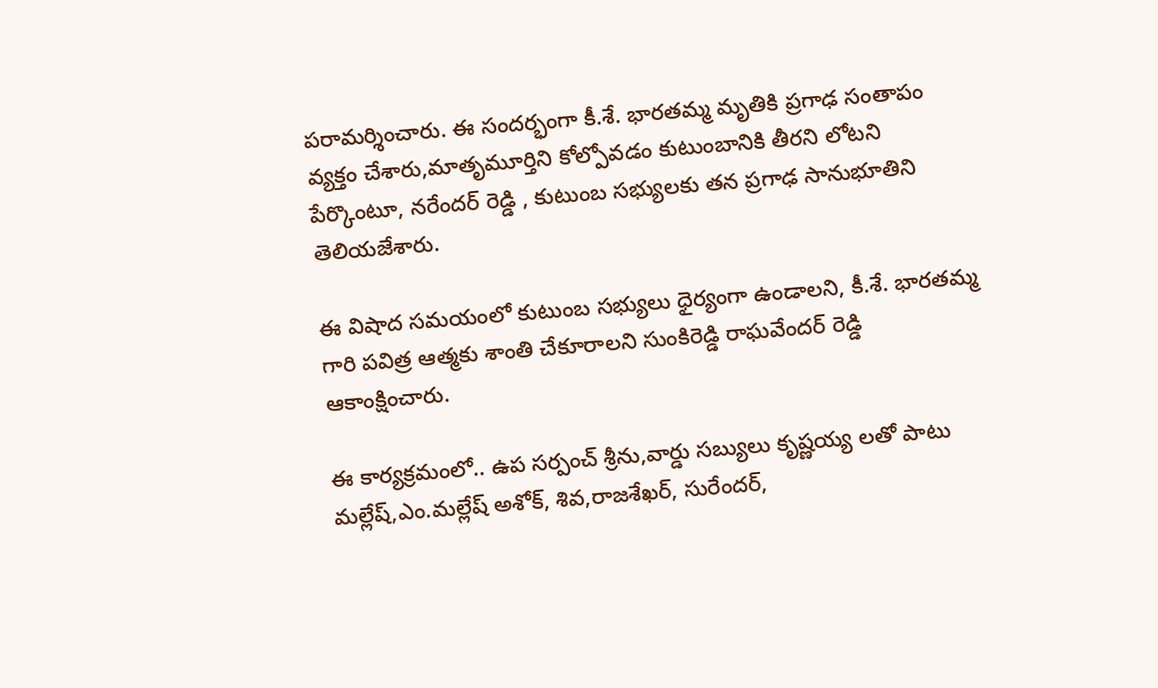పరామర్శించారు. ఈ సందర్భంగా కీ.శే. భారతమ్మ మృతికి ప్రగాఢ సంతాపం వ్యక్తం చేశారు,మాతృమూర్తిని కోల్పోవడం కుటుంబానికి తీరని లోటని పేర్కొంటూ, నరేందర్ రెడ్డి , కుటుంబ సభ్యులకు తన ప్రగాఢ సానుభూతిని తెలియజేశారు.

ఈ విషాద సమయంలో కుటుంబ సభ్యులు ధైర్యంగా ఉండాలని, కీ.శే. భారతమ్మ గారి పవిత్ర ఆత్మకు శాంతి చేకూరాలని సుంకిరెడ్డి రాఘవేందర్ రెడ్డి ఆకాంక్షించారు.

ఈ కార్యక్రమంలో.. ఉప సర్పంచ్ శ్రీను,వార్డు సబ్యులు కృష్ణయ్య లతో పాటు మల్లేష్,ఎం.మల్లేష్ అశోక్, శివ,రాజశేఖర్, సురేందర్,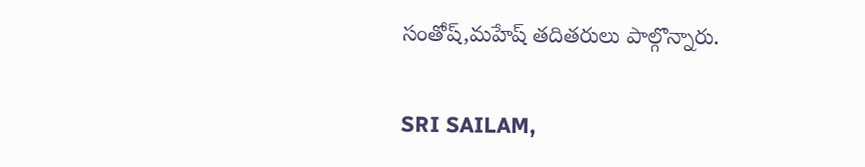సంతోష్,మహేష్ తదితరులు పాల్గొన్నారు.

SRI SAILAM,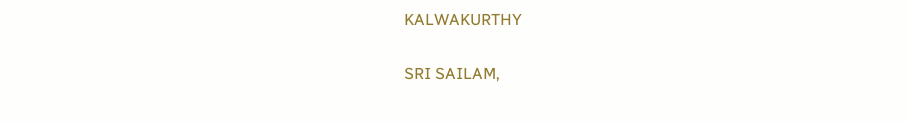KALWAKURTHY

SRI SAILAM,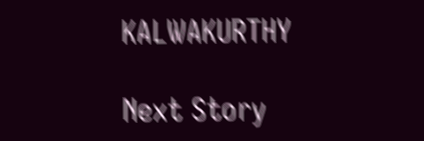KALWAKURTHY

Next Story